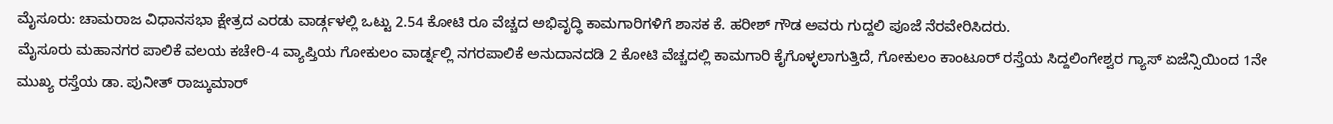ಮೈಸೂರು: ಚಾಮರಾಜ ವಿಧಾನಸಭಾ ಕ್ಷೇತ್ರದ ಎರಡು ವಾರ್ಡ್ಗಳಲ್ಲಿ ಒಟ್ಟು 2.54 ಕೋಟಿ ರೂ ವೆಚ್ಚದ ಅಭಿವೃದ್ಧಿ ಕಾಮಗಾರಿಗಳಿಗೆ ಶಾಸಕ ಕೆ. ಹರೀಶ್ ಗೌಡ ಅವರು ಗುದ್ದಲಿ ಪೂಜೆ ನೆರವೇರಿಸಿದರು.
ಮೈಸೂರು ಮಹಾನಗರ ಪಾಲಿಕೆ ವಲಯ ಕಚೇರಿ-4 ವ್ಯಾಪ್ತಿಯ ಗೋಕುಲಂ ವಾರ್ಡ್ನಲ್ಲಿ ನಗರಪಾಲಿಕೆ ಅನುದಾನದಡಿ 2 ಕೋಟಿ ವೆಚ್ಚದಲ್ಲಿ ಕಾಮಗಾರಿ ಕೈಗೊಳ್ಳಲಾಗುತ್ತಿದೆ, ಗೋಕುಲಂ ಕಾಂಟೂರ್ ರಸ್ತೆಯ ಸಿದ್ದಲಿಂಗೇಶ್ವರ ಗ್ಯಾಸ್ ಏಜೆನ್ಸಿಯಿಂದ 1ನೇ ಮುಖ್ಯ ರಸ್ತೆಯ ಡಾ. ಪುನೀತ್ ರಾಜ್ಕುಮಾರ್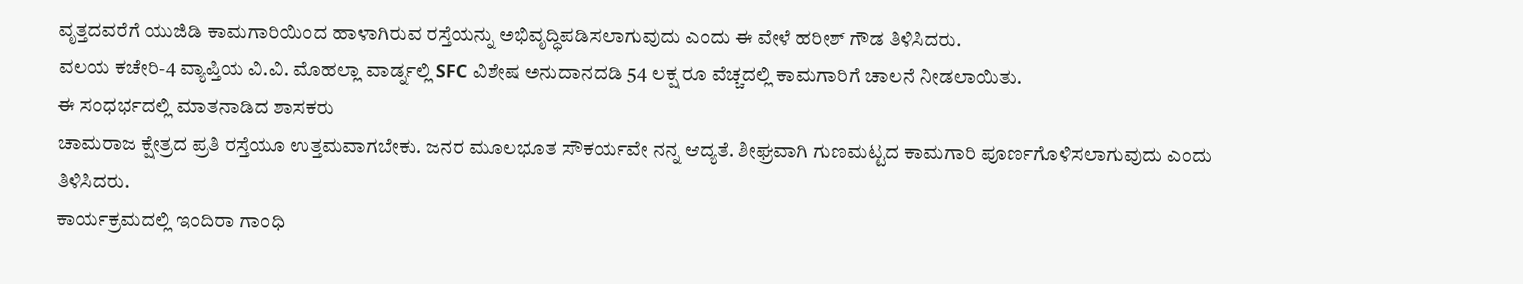ವೃತ್ತದವರೆಗೆ ಯುಜಿಡಿ ಕಾಮಗಾರಿಯಿಂದ ಹಾಳಾಗಿರುವ ರಸ್ತೆಯನ್ನು ಅಭಿವೃದ್ಧಿಪಡಿಸಲಾಗುವುದು ಎಂದು ಈ ವೇಳೆ ಹರೀಶ್ ಗೌಡ ತಿಳಿಸಿದರು.
ವಲಯ ಕಚೇರಿ-4 ವ್ಯಾಪ್ತಿಯ ವಿ.ವಿ. ಮೊಹಲ್ಲಾ ವಾರ್ಡ್ನಲ್ಲಿ SFC ವಿಶೇಷ ಅನುದಾನದಡಿ 54 ಲಕ್ಷ ರೂ ವೆಚ್ಚದಲ್ಲಿ ಕಾಮಗಾರಿಗೆ ಚಾಲನೆ ನೀಡಲಾಯಿತು.
ಈ ಸಂಧರ್ಭದಲ್ಲಿ ಮಾತನಾಡಿದ ಶಾಸಕರು
ಚಾಮರಾಜ ಕ್ಷೇತ್ರದ ಪ್ರತಿ ರಸ್ತೆಯೂ ಉತ್ತಮವಾಗಬೇಕು. ಜನರ ಮೂಲಭೂತ ಸೌಕರ್ಯವೇ ನನ್ನ ಆದ್ಯತೆ. ಶೀಘ್ರವಾಗಿ ಗುಣಮಟ್ಟದ ಕಾಮಗಾರಿ ಪೂರ್ಣಗೊಳಿಸಲಾಗುವುದು ಎಂದು ತಿಳಿಸಿದರು.
ಕಾರ್ಯಕ್ರಮದಲ್ಲಿ ಇಂದಿರಾ ಗಾಂಧಿ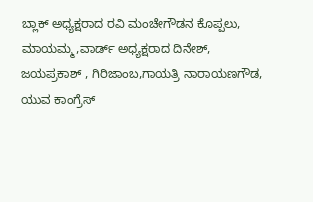ಬ್ಲಾಕ್ ಅಧ್ಯಕ್ಷರಾದ ರವಿ ಮಂಚೇಗೌಡನ ಕೊಪ್ಪಲು, ಮಾಯಮ್ಮ,ವಾರ್ಡ್ ಅಧ್ಯಕ್ಷರಾದ ದಿನೇಶ್, ಜಯಪ್ರಕಾಶ್ , ಗಿರಿಜಾಂಬ,ಗಾಯತ್ರಿ ನಾರಾಯಣಗೌಡ, ಯುವ ಕಾಂಗ್ರೆಸ್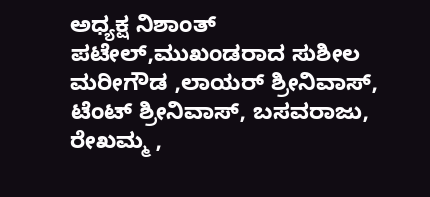ಅಧ್ಯಕ್ಷ ನಿಶಾಂತ್ ಪಟೇಲ್,ಮುಖಂಡರಾದ ಸುಶೀಲ ಮರೀಗೌಡ ,ಲಾಯರ್ ಶ್ರೀನಿವಾಸ್, ಟೆಂಟ್ ಶ್ರೀನಿವಾಸ್, ಬಸವರಾಜು, ರೇಖಮ್ಮ ,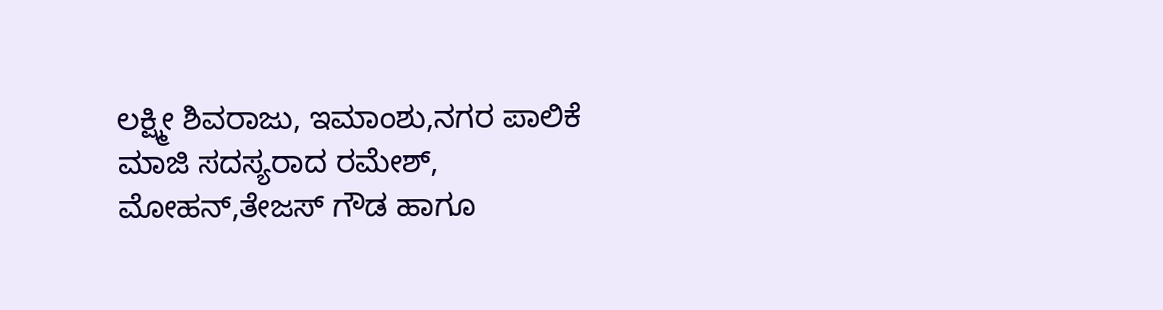ಲಕ್ಷ್ಮೀ ಶಿವರಾಜು, ಇಮಾಂಶು,ನಗರ ಪಾಲಿಕೆ ಮಾಜಿ ಸದಸ್ಯರಾದ ರಮೇಶ್, ಮೋಹನ್,ತೇಜಸ್ ಗೌಡ ಹಾಗೂ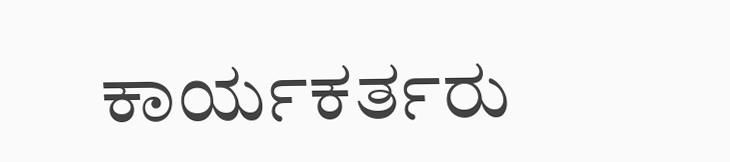ಕಾರ್ಯಕರ್ತರು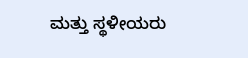ಮತ್ತು ಸ್ಥಳೀಯರು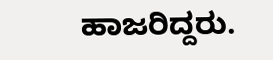ಹಾಜರಿದ್ದರು.